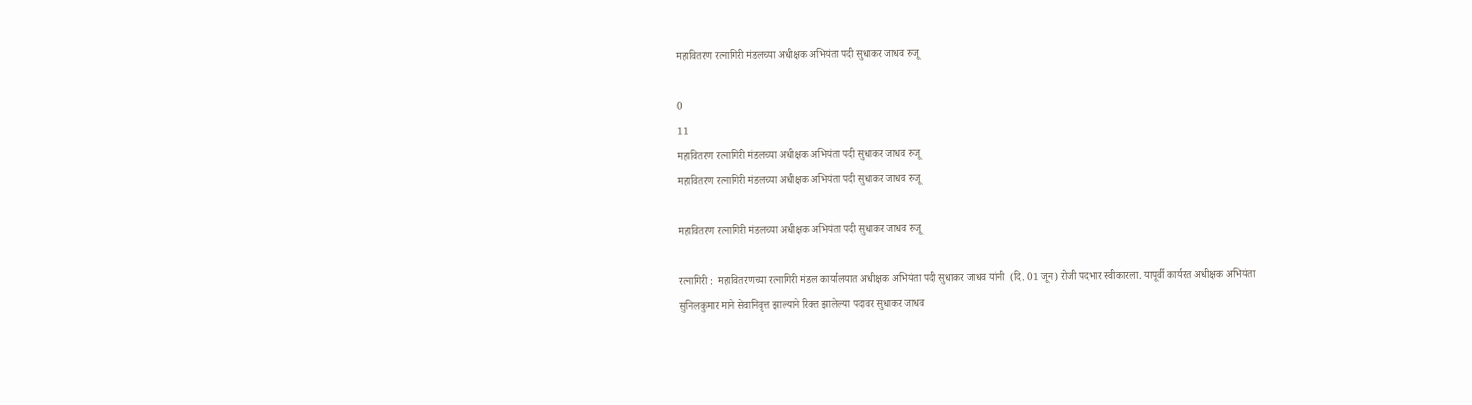महावितरण रत्नागिरी मंडलच्या अधीक्षक अभियंता पदी सुधाकर जाधव रुजू

0
11
महावितरण रत्नागिरी मंडलच्या अधीक्षक अभियंता पदी सुधाकर जाधव रुजू
महावितरण रत्नागिरी मंडलच्या अधीक्षक अभियंता पदी सुधाकर जाधव रुजू

महावितरण रत्नागिरी मंडलच्या अधीक्षक अभियंता पदी सुधाकर जाधव रुजू

रत्नागिरी :  महावितरणच्या रत्नागिरी मंडल कार्यालयात अधीक्षक अभियंता पदी सुधाकर जाधव यांनी  (दि. 01 जून) रोजी पदभार स्वीकारला. यापूर्वी कार्यरत अधीक्षक अभियंता सुनिलकुमार माने सेवानिवृत्त झाल्याने रिक्त झालेल्या पदावर सुधाकर जाधव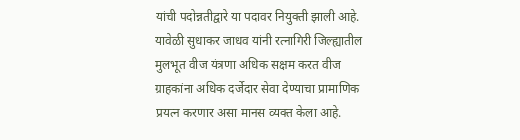यांची पदोन्नतीद्वारे या पदावर नियुक्ती झाली आहे. यावेळी सुधाकर जाधव यांनी रत्नागिरी जिल्ह्यातील मुलभूत वीज यंत्रणा अधिक सक्षम करत वीज ग्राहकांना अधिक दर्जेदार सेवा देण्याचा प्रामाणिक प्रयत्न करणार असा मानस व्यक्त केला आहे.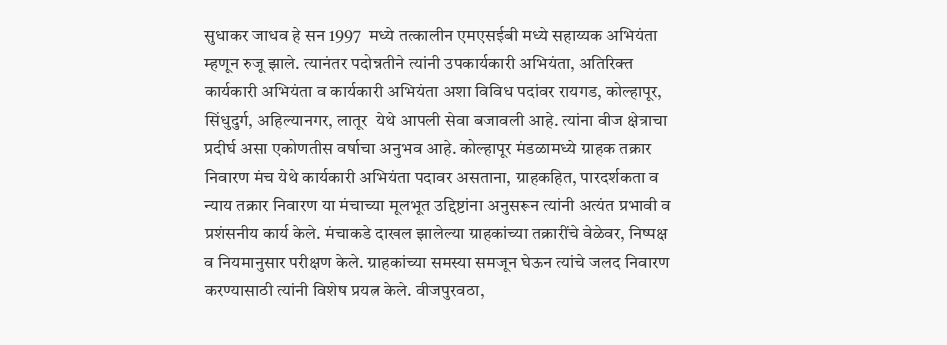सुधाकर जाधव हे सन 1997  मध्ये तत्कालीन एमएसईबी मध्ये सहाय्यक अभियंता म्हणून रुजू झाले. त्यानंतर पदोन्नतीने त्यांनी उपकार्यकारी अभियंता, अतिरिक्त कार्यकारी अभियंता व कार्यकारी अभियंता अशा विविध पदांवर रायगड, कोल्हापूर, सिंधुदुर्ग, अहिल्यानगर, लातूर  येथे आपली सेवा बजावली आहे. त्यांना वीज क्षेत्राचा प्रदीर्घ असा एकोणतीस वर्षाचा अनुभव आहे. कोल्हापूर मंडळामध्ये ग्राहक तक्रार निवारण मंच येथे कार्यकारी अभियंता पदावर असताना, ग्राहकहित, पारदर्शकता व न्याय तक्रार निवारण या मंचाच्या मूलभूत उद्दिष्टांना अनुसरून त्यांनी अत्यंत प्रभावी व प्रशंसनीय कार्य केले. मंचाकडे दाखल झालेल्या ग्राहकांच्या तक्रारींचे वेळेवर, निष्पक्ष व नियमानुसार परीक्षण केले. ग्राहकांच्या समस्या समजून घेऊन त्यांचे जलद निवारण करण्यासाठी त्यांनी विशेष प्रयत्न केले. वीजपुरवठा,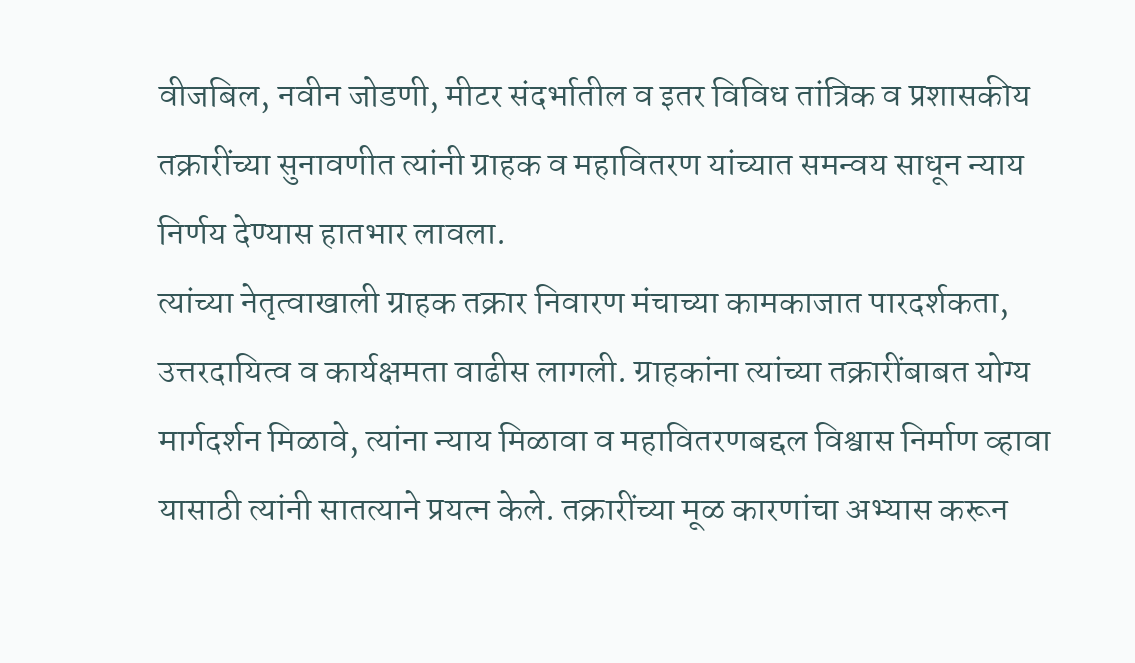वीजबिल, नवीन जोडणी, मीटर संदर्भातील व इतर विविध तांत्रिक व प्रशासकीय तक्रारींच्या सुनावणीत त्यांनी ग्राहक व महावितरण यांच्यात समन्वय साधून न्याय निर्णय देण्यास हातभार लावला.
त्यांच्या नेतृत्वाखाली ग्राहक तक्रार निवारण मंचाच्या कामकाजात पारदर्शकता, उत्तरदायित्व व कार्यक्षमता वाढीस लागली. ग्राहकांना त्यांच्या तक्रारींबाबत योग्य मार्गदर्शन मिळावे, त्यांना न्याय मिळावा व महावितरणबद्दल विश्वास निर्माण व्हावा यासाठी त्यांनी सातत्याने प्रयत्न केले. तक्रारींच्या मूळ कारणांचा अभ्यास करून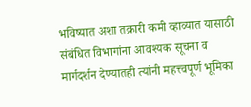भविष्यात अशा तक्रारी कमी व्हाव्यात यासाठी संबंधित विभागांना आवश्यक सूचना व मार्गदर्शन देण्यातही त्यांनी महत्त्वपूर्ण भूमिका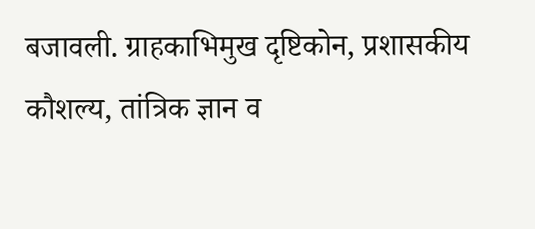बजावली. ग्राहकाभिमुख दृष्टिकोन, प्रशासकीय कौशल्य, तांत्रिक ज्ञान व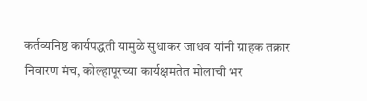कर्तव्यनिष्ठ कार्यपद्धती यामुळे सुधाकर जाधव यांनी ग्राहक तक्रार निवारण मंच, कोल्हापूरच्या कार्यक्षमतेत मोलाची भर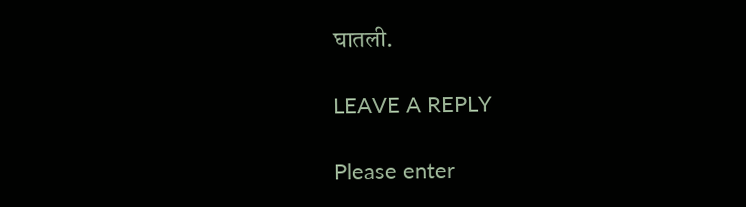घातली.

LEAVE A REPLY

Please enter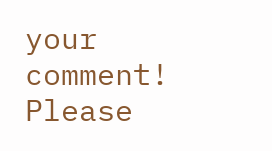your comment!
Please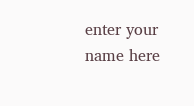enter your name here